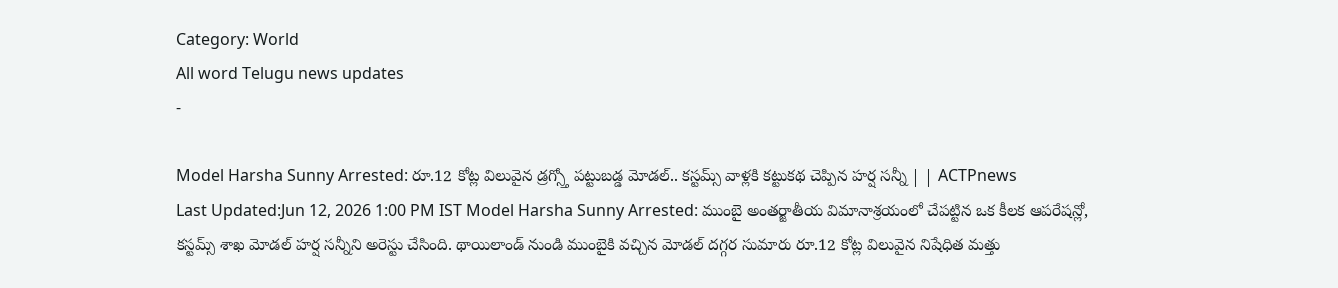Category: World
All word Telugu news updates
-

Model Harsha Sunny Arrested: రూ.12 కోట్ల విలువైన డ్రగ్స్తో పట్టుబడ్డ మోడల్.. కస్టమ్స్ వాళ్లకి కట్టుకథ చెప్పిన హర్ష సన్నీ | | ACTPnews
Last Updated:Jun 12, 2026 1:00 PM IST Model Harsha Sunny Arrested: ముంబై అంతర్జాతీయ విమానాశ్రయంలో చేపట్టిన ఒక కీలక ఆపరేషన్లో, కస్టమ్స్ శాఖ మోడల్ హర్ష సన్నీని అరెస్టు చేసింది. థాయిలాండ్ నుండి ముంబైకి వచ్చిన మోడల్ దగ్గర సుమారు రూ.12 కోట్ల విలువైన నిషేధిత మత్తు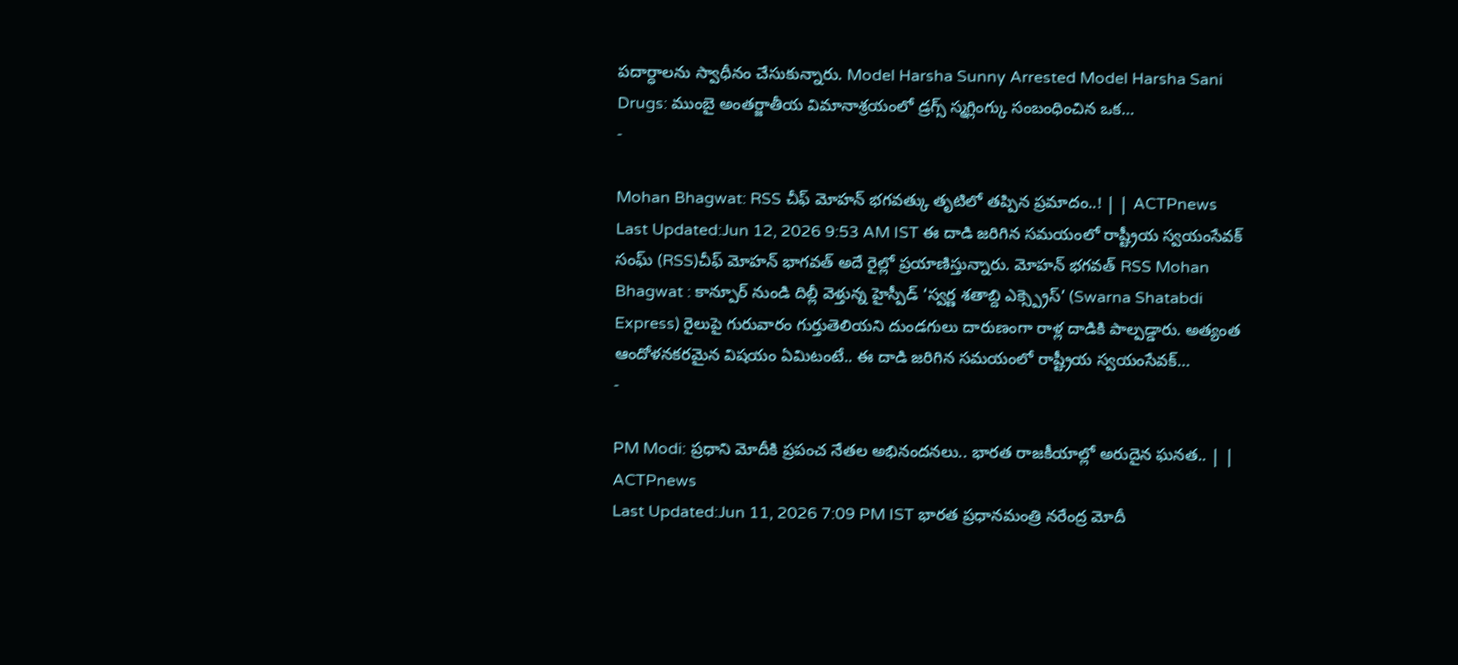పదార్ధాలను స్వాధీనం చేసుకున్నారు. Model Harsha Sunny Arrested Model Harsha Sani Drugs: ముంబై అంతర్జాతీయ విమానాశ్రయంలో డ్రగ్స్ స్మగ్లింగ్కు సంబంధించిన ఒక…
-

Mohan Bhagwat: RSS చీఫ్ మోహన్ భగవత్కు తృటిలో తప్పిన ప్రమాదం..! | | ACTPnews
Last Updated:Jun 12, 2026 9:53 AM IST ఈ దాడి జరిగిన సమయంలో రాష్ట్రీయ స్వయంసేవక్ సంఘ్ (RSS)చీఫ్ మోహన్ భాగవత్ అదే రైల్లో ప్రయాణిస్తున్నారు. మోహన్ భగవత్ RSS Mohan Bhagwat : కాన్పూర్ నుండి దిల్లీ వెళ్తున్న హైస్పీడ్ ‘స్వర్ణ శతాబ్ది ఎక్స్ప్రెస్’ (Swarna Shatabdi Express) రైలుపై గురువారం గుర్తుతెలియని దుండగులు దారుణంగా రాళ్ల దాడికి పాల్పడ్డారు. అత్యంత ఆందోళనకరమైన విషయం ఏమిటంటే.. ఈ దాడి జరిగిన సమయంలో రాష్ట్రీయ స్వయంసేవక్…
-

PM Modi: ప్రధాని మోదీకి ప్రపంచ నేతల అభినందనలు.. భారత రాజకీయాల్లో అరుదైన ఘనత.. | | ACTPnews
Last Updated:Jun 11, 2026 7:09 PM IST భారత ప్రధానమంత్రి నరేంద్ర మోదీ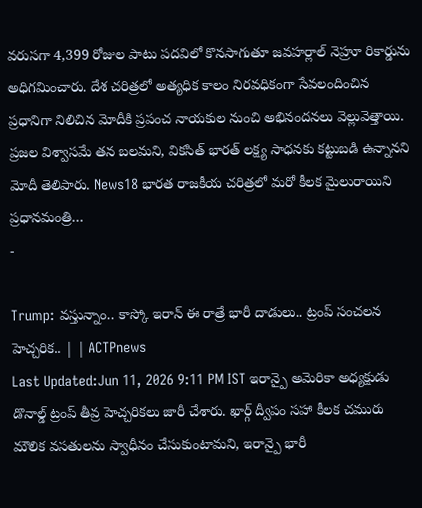వరుసగా 4,399 రోజుల పాటు పదవిలో కొనసాగుతూ జవహర్లాల్ నెహ్రూ రికార్డును అధిగమించారు. దేశ చరిత్రలో అత్యధిక కాలం నిరవధికంగా సేవలందించిన ప్రధానిగా నిలిచిన మోదీకి ప్రపంచ నాయకుల నుంచి అభినందనలు వెల్లువెత్తాయి. ప్రజల విశ్వాసమే తన బలమని, వికసిత్ భారత్ లక్ష్య సాధనకు కట్టుబడి ఉన్నానని మోదీ తెలిపారు. News18 భారత రాజకీయ చరిత్రలో మరో కీలక మైలురాయిని ప్రధానమంత్రి…
-

Trump: వస్తున్నాం.. కాస్కో ఇరాన్ ఈ రాత్రే భారీ దాడులు.. ట్రంప్ సంచలన హెచ్చరిక.. | | ACTPnews
Last Updated:Jun 11, 2026 9:11 PM IST ఇరాన్పై అమెరికా అధ్యక్షుడు డొనాల్డ్ ట్రంప్ తీవ్ర హెచ్చరికలు జారీ చేశారు. ఖార్గ్ ద్వీపం సహా కీలక చమురు మౌలిక వసతులను స్వాధీనం చేసుకుంటామని, ఇరాన్పై భారీ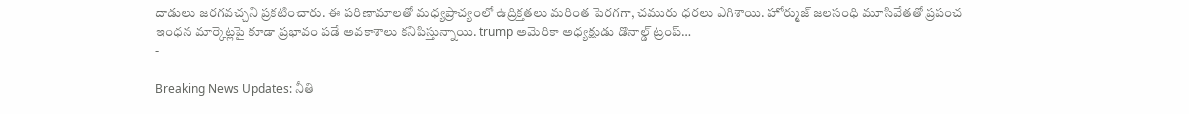దాడులు జరగవచ్చని ప్రకటించారు. ఈ పరిణామాలతో మధ్యప్రాచ్యంలో ఉద్రిక్తతలు మరింత పెరగగా, చమురు ధరలు ఎగిశాయి. హోర్ముజ్ జలసంధి మూసివేతతో ప్రపంచ ఇంధన మార్కెట్లపై కూడా ప్రభావం పడే అవకాశాలు కనిపిస్తున్నాయి. trump అమెరికా అధ్యక్షుడు డొనాల్డ్ ట్రంప్…
-

Breaking News Updates: నీతి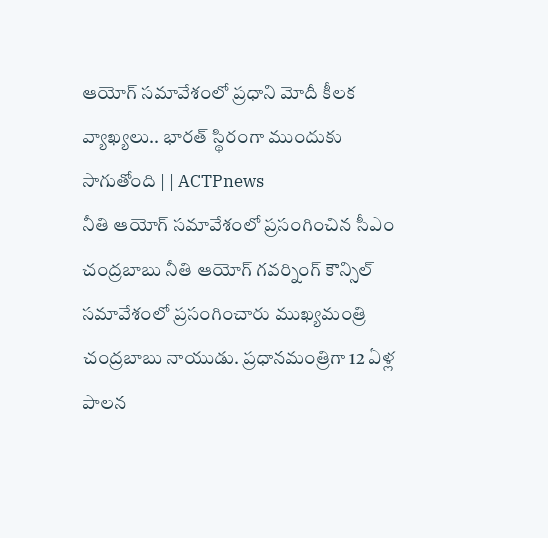ఆయోగ్ సమావేశంలో ప్రధాని మోదీ కీలక వ్యాఖ్యలు.. భారత్ స్థిరంగా ముందుకు సాగుతోంది | | ACTPnews
నీతి ఆయోగ్ సమావేశంలో ప్రసంగించిన సీఎం చంద్రబాబు నీతి ఆయోగ్ గవర్నింగ్ కౌన్సిల్ సమావేశంలో ప్రసంగించారు ముఖ్యమంత్రి చంద్రబాబు నాయుడు. ప్రధానమంత్రిగా 12 ఏళ్ల పాలన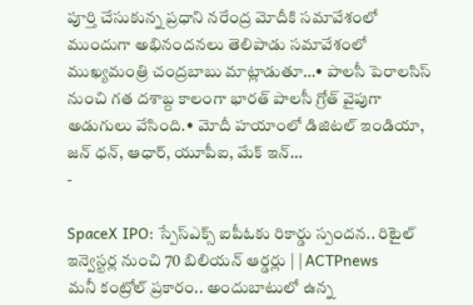పూర్తి చేసుకున్న ప్రధాని నరేంద్ర మోదీకి సమావేశంలో ముందుగా అభినందనలు తెలిపాడు సమావేశంలో ముఖ్యమంత్రి చంద్రబాబు మాట్లాడుతూ…• పాలసీ పెరాలసిస్ నుంచి గత దశాబ్ద కాలంగా భారత్ పాలసీ గ్రోత్ వైపుగా అడుగులు వేసింది.• మోదీ హయాంలో డిజిటల్ ఇండియా, జన్ ధన్, ఆధార్, యూపీఐ, మేక్ ఇన్…
-

SpaceX IPO: స్పేస్ఎక్స్ ఐపీఓకు రికార్డు స్పందన.. రిటైల్ ఇన్వెస్టర్ల నుంచి 70 బిలియన్ ఆర్డర్లు | | ACTPnews
మనీ కంట్రోల్ ప్రకారం.. అందుబాటులో ఉన్న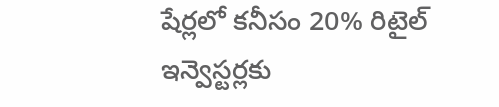షేర్లలో కనీసం 20% రిటైల్ ఇన్వెస్టర్లకు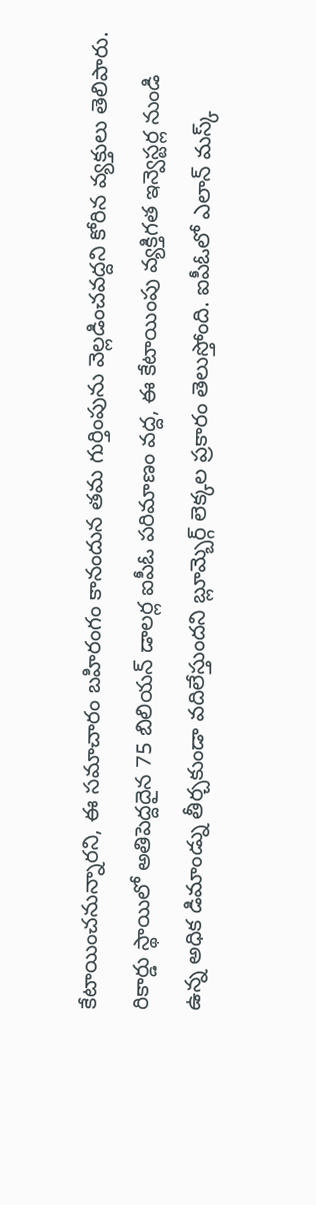కేటాయించనున్నారని, ఈ సమాచారం బహిరంగం కానందున తమ గుర్తింపును వెల్లడించవద్దని కోరిన వ్యక్తులు తెలిపారు. రికార్డు స్థాయిలో అతిపెద్దదైన 75 బిలియన్ డాలర్ల ఐపీఓ పరిమాణం వద్ద, ఈ కేటాయింపు వ్యక్తిగత ఇన్వెస్టర్ల నుండి ఉన్న అధిక డిమాండ్ను తీర్చకుండా వదిలేస్తుందని బ్లూమ్బెర్గ్ లెక్కల ప్రకారం తెలుస్తోంది. ఐపీఓలో ఎలాన్ మస్క్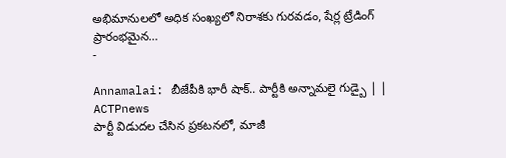అభిమానులలో అధిక సంఖ్యలో నిరాశకు గురవడం, షేర్ల ట్రేడింగ్ ప్రారంభమైన…
-

Annamalai: బీజేపీకి భారీ షాక్.. పార్టీకి అన్నామలై గుడ్బై | | ACTPnews
పార్టీ విడుదల చేసిన ప్రకటనలో, మాజీ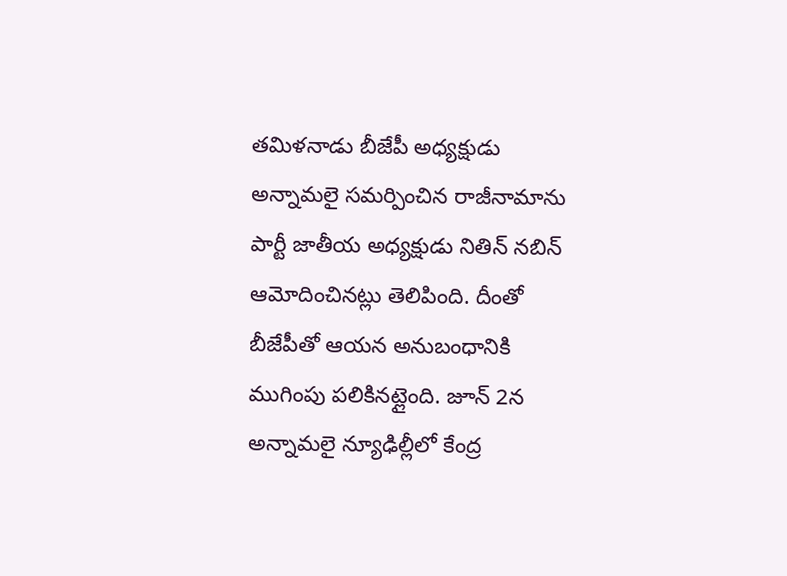తమిళనాడు బీజేపీ అధ్యక్షుడు అన్నామలై సమర్పించిన రాజీనామాను పార్టీ జాతీయ అధ్యక్షుడు నితిన్ నబిన్ ఆమోదించినట్లు తెలిపింది. దీంతో బీజేపీతో ఆయన అనుబంధానికి ముగింపు పలికినట్లైంది. జూన్ 2న అన్నామలై న్యూఢిల్లీలో కేంద్ర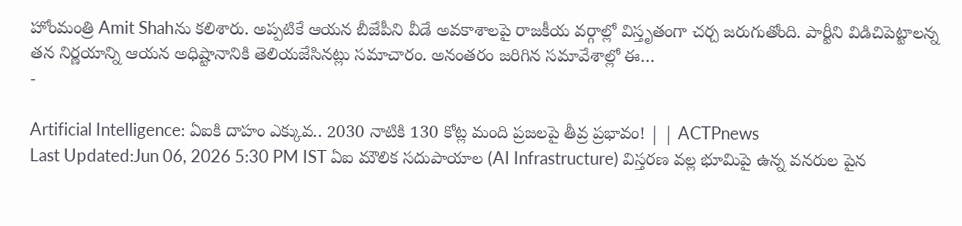హోంమంత్రి Amit Shahను కలిశారు. అప్పటికే ఆయన బీజేపీని వీడే అవకాశాలపై రాజకీయ వర్గాల్లో విస్తృతంగా చర్చ జరుగుతోంది. పార్టీని విడిచిపెట్టాలన్న తన నిర్ణయాన్ని ఆయన అధిష్టానానికి తెలియజేసినట్లు సమాచారం. అనంతరం జరిగిన సమావేశాల్లో ఈ…
-

Artificial Intelligence: ఏఐకి దాహం ఎక్కువ.. 2030 నాటికి 130 కోట్ల మంది ప్రజలపై తీవ్ర ప్రభావం! | | ACTPnews
Last Updated:Jun 06, 2026 5:30 PM IST ఏఐ మౌలిక సదుపాయాల (AI Infrastructure) విస్తరణ వల్ల భూమిపై ఉన్న వనరుల పైన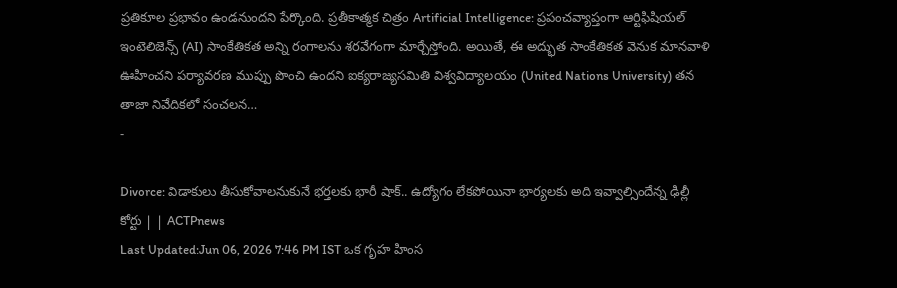ప్రతికూల ప్రభావం ఉండనుందని పేర్కొంది. ప్రతీకాత్మక చిత్రం Artificial Intelligence: ప్రపంచవ్యాప్తంగా ఆర్టిఫిషియల్ ఇంటెలిజెన్స్ (AI) సాంకేతికత అన్ని రంగాలను శరవేగంగా మార్చేస్తోంది. అయితే, ఈ అద్భుత సాంకేతికత వెనుక మానవాళి ఊహించని పర్యావరణ ముప్పు పొంచి ఉందని ఐక్యరాజ్యసమితి విశ్వవిద్యాలయం (United Nations University) తన తాజా నివేదికలో సంచలన…
-

Divorce: విడాకులు తీసుకోవాలనుకునే భర్తలకు భారీ షాక్.. ఉద్యోగం లేకపోయినా భార్యలకు అది ఇవ్వాల్సిందేన్న ఢిల్లీ కోర్టు | | ACTPnews
Last Updated:Jun 06, 2026 7:46 PM IST ఒక గృహ హింస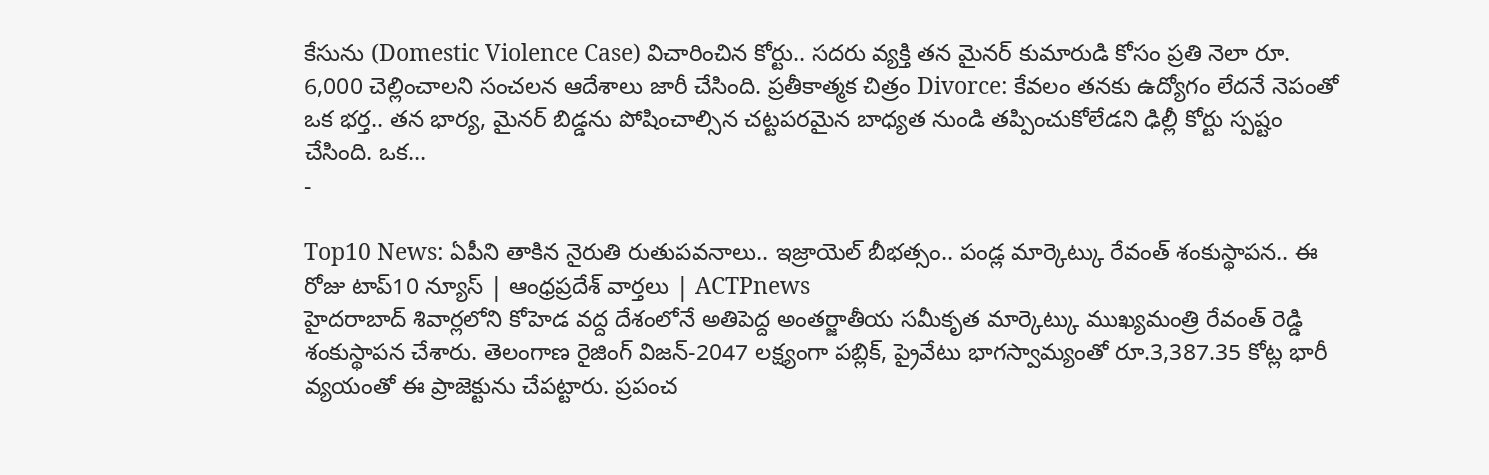కేసును (Domestic Violence Case) విచారించిన కోర్టు.. సదరు వ్యక్తి తన మైనర్ కుమారుడి కోసం ప్రతి నెలా రూ. 6,000 చెల్లించాలని సంచలన ఆదేశాలు జారీ చేసింది. ప్రతీకాత్మక చిత్రం Divorce: కేవలం తనకు ఉద్యోగం లేదనే నెపంతో ఒక భర్త.. తన భార్య, మైనర్ బిడ్డను పోషించాల్సిన చట్టపరమైన బాధ్యత నుండి తప్పించుకోలేడని ఢిల్లీ కోర్టు స్పష్టం చేసింది. ఒక…
-

Top10 News: ఏపీని తాకిన నైరుతి రుతుపవనాలు.. ఇజ్రాయెల్ బీభత్సం.. పండ్ల మార్కెట్కు రేవంత్ శంకుస్థాపన.. ఈ రోజు టాప్10 న్యూస్ | ఆంధ్రప్రదేశ్ వార్తలు | ACTPnews
హైదరాబాద్ శివార్లలోని కోహెడ వద్ద దేశంలోనే అతిపెద్ద అంతర్జాతీయ సమీకృత మార్కెట్కు ముఖ్యమంత్రి రేవంత్ రెడ్డి శంకుస్థాపన చేశారు. తెలంగాణ రైజింగ్ విజన్-2047 లక్ష్యంగా పబ్లిక్, ప్రైవేటు భాగస్వామ్యంతో రూ.3,387.35 కోట్ల భారీ వ్యయంతో ఈ ప్రాజెక్టును చేపట్టారు. ప్రపంచ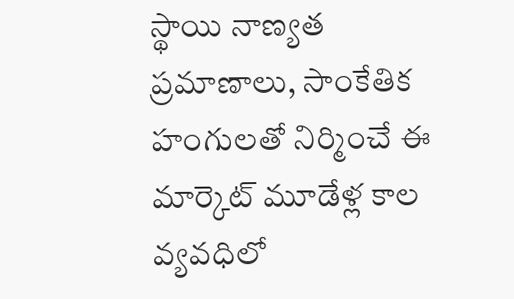స్థాయి నాణ్యత ప్రమాణాలు, సాంకేతిక హంగులతో నిర్మించే ఈ మార్కెట్ మూడేళ్ల కాల వ్యవధిలో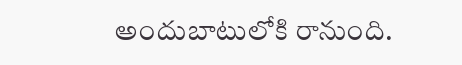అందుబాటులోకి రానుంది.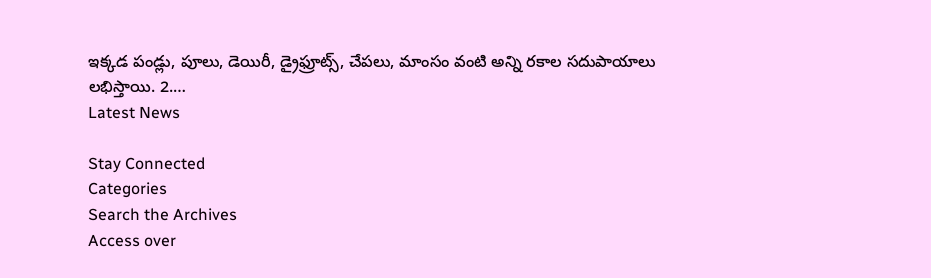ఇక్కడ పండ్లు, పూలు, డెయిరీ, డ్రైఫ్రూట్స్, చేపలు, మాంసం వంటి అన్ని రకాల సదుపాయాలు లభిస్తాయి. 2.…
Latest News

Stay Connected
Categories
Search the Archives
Access over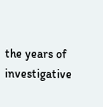the years of investigative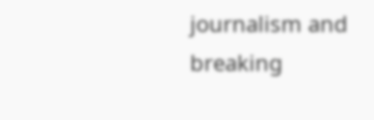journalism and breaking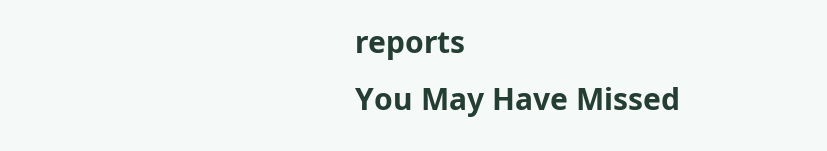reports
You May Have Missed